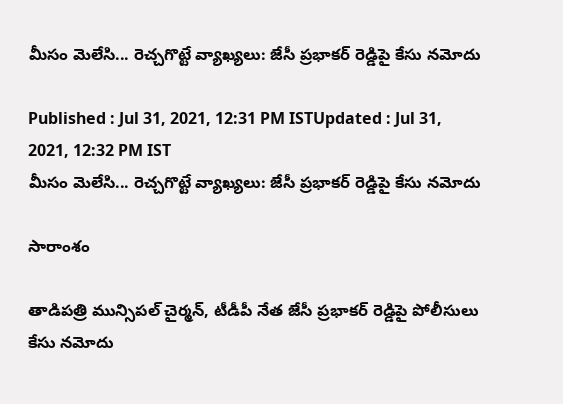మీసం మెలేసి... రెచ్చగొట్టే వ్యాఖ్యలు: జేసీ ప్రభాకర్ రెడ్డిపై కేసు నమోదు

Published : Jul 31, 2021, 12:31 PM ISTUpdated : Jul 31, 2021, 12:32 PM IST
మీసం మెలేసి... రెచ్చగొట్టే వ్యాఖ్యలు: జేసీ ప్రభాకర్ రెడ్డిపై కేసు నమోదు

సారాంశం

తాడిపత్రి మున్సిపల్ చైర్మన్, టీడీపీ నేత జేసీ ప్రభాకర్ రెడ్డిపై పోలీసులు కేసు నమోదు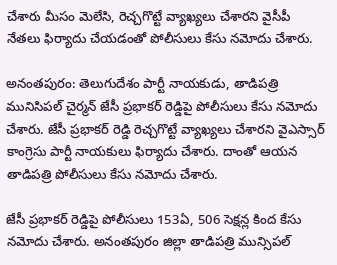చేశారు మీసం మెలేసి, రెచ్చగొట్టే వ్యాఖ్యలు చేశారని వైసీపీ నేతలు ఫిర్యాదు చేయడంతో పోలీసులు కేసు నమోదు చేశారు.

అనంతపురం: తెలుగుదేశం పార్టీ నాయకుడు, తాడిపత్రి మునిసిపల్ చైర్మన్ జేసీ ప్రభాకర్ రెడ్డిపై పోలీసులు కేసు నమోదు చేశారు. జేసీ ప్రభాకర్ రెడ్డి రెచ్చగొట్టే వ్యాఖ్యలు చేశారని వైఎస్సార్ కాంగ్రెసు పార్టీ నాయకులు ఫిర్యాదు చేశారు. దాంతో ఆయన తాడిపత్రి పోలీసులు కేసు నమోదు చేశారు.

జేసీ ప్రభాకర్ రెడ్డిపై పోలీసులు 153ఏ, 506 సెక్షన్ల కింద కేసు నమోదు చేశారు. అనంతపురం జిల్లా తాడిపత్రి మున్సిపల్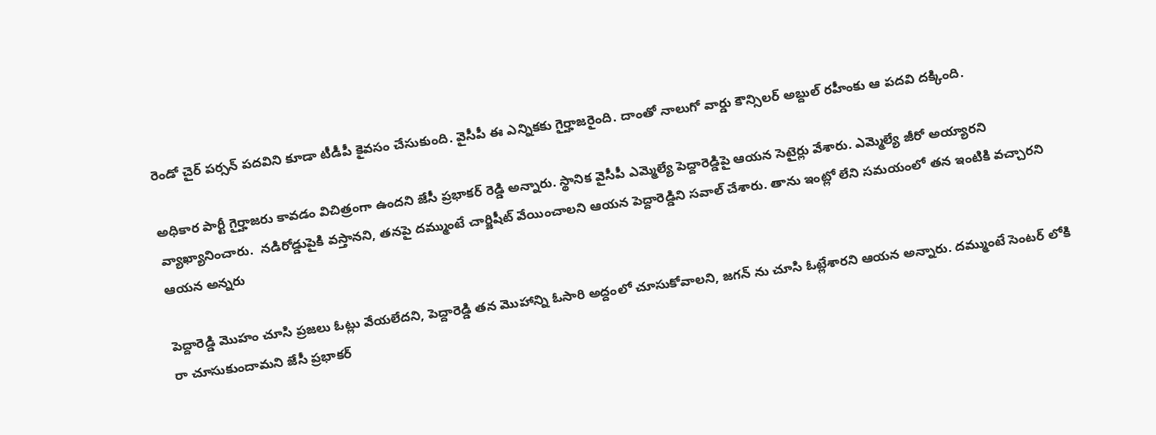రెండో చైర్ పర్సన్ పదవిని కూడా టీడీపీ కైవసం చేసుకుంది. వైసీపీ ఈ ఎన్నికకు గైర్హాజరైంది. దాంతో నాలుగో వార్డు కౌన్సిలర్ అబ్దుల్ రహీంకు ఆ పదవి దక్కింది.

అధికార పార్టీ గైర్హాజరు కావడం విచిత్రంగా ఉందని జేసీ ప్రభాకర్ రెడ్డి అన్నారు. స్థానిక వైసీపీ ఎమ్మెల్యే పెద్దారెడ్డిపై ఆయన సెటైర్లు వేశారు. ఎమ్మెల్యే జీరో అయ్యారని వ్యాఖ్యానించారు.  నడిరోడ్డుపైకి వస్తానని, తనపై దమ్ముంటే చార్జిషీట్ వేయించాలని ఆయన పెద్దారెడ్డిని సవాల్ చేశారు. తాను ఇంట్లో లేని సమయంలో తన ఇంటికి వచ్చారని ఆయన అన్నరు

పెద్దారెడ్డి మొహం చూసి ప్రజలు ఓట్లు వేయలేదని, పెద్దారెడ్డి తన మొహాన్ని ఓసారి అద్దంలో చూసుకోవాలని, జగన్ ను చూసి ఓట్లేశారని ఆయన అన్నారు. దమ్ముంటే సెంటర్ లోకి రా చూసుకుందామని జేసీ ప్రభాకర్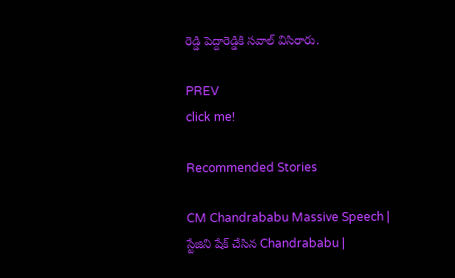రెడ్డి పెద్దారెడ్డికి సవాల్ విసిరారు.

PREV
click me!

Recommended Stories

CM Chandrababu Massive Speech | స్టేజిని షేక్ చేసిన Chandrababu |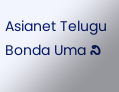Asianet Telugu
Bonda Uma ని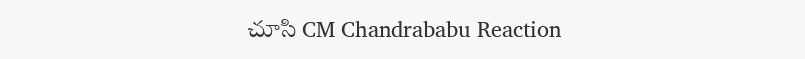చూసి CM Chandrababu Reaction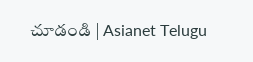చూడండి | Asianet Telugu